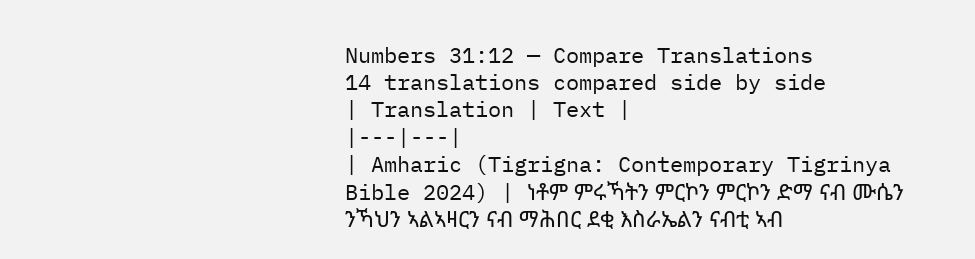Numbers 31:12 — Compare Translations
14 translations compared side by side
| Translation | Text |
|---|---|
| Amharic (Tigrigna: Contemporary Tigrinya Bible 2024) | ነቶም ምሩኻትን ምርኮን ምርኮን ድማ ናብ ሙሴን ንኻህን ኣልኣዛርን ናብ ማሕበር ደቂ እስራኤልን ናብቲ ኣብ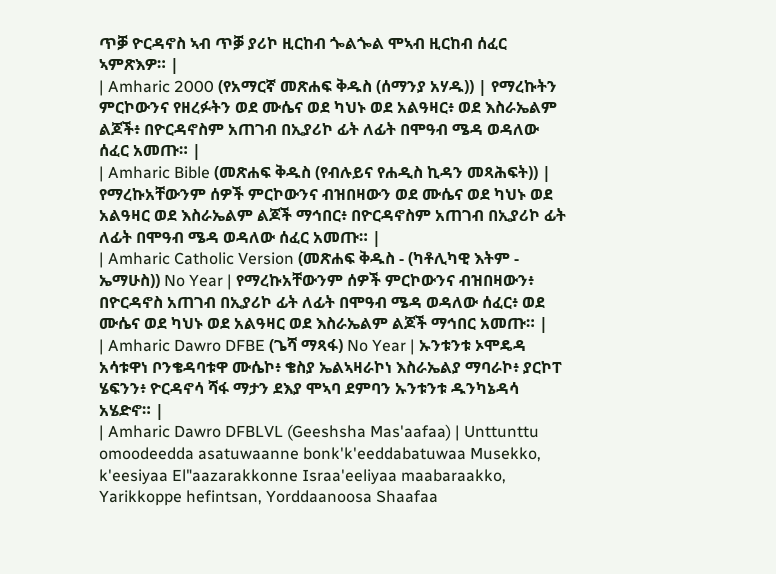ጥቓ ዮርዳኖስ ኣብ ጥቓ ያሪኮ ዚርከብ ጐልጐል ሞኣብ ዚርከብ ሰፈር ኣምጽእዎ። |
| Amharic 2000 (የአማርኛ መጽሐፍ ቅዱስ (ሰማንያ አሃዱ)) | የማረኩትን ምርኮውንና የዘረፉትን ወደ ሙሴና ወደ ካህኑ ወደ አልዓዛር፥ ወደ እስራኤልም ልጆች፥ በዮርዳኖስም አጠገብ በኢያሪኮ ፊት ለፊት በሞዓብ ሜዳ ወዳለው ሰፈር አመጡ። |
| Amharic Bible (መጽሐፍ ቅዱስ (የብሉይና የሐዲስ ኪዳን መጻሕፍት)) | የማረኩአቸውንም ሰዎች ምርኮውንና ብዝበዛውን ወደ ሙሴና ወደ ካህኑ ወደ አልዓዛር ወደ እስራኤልም ልጆች ማኅበር፥ በዮርዳኖስም አጠገብ በኢያሪኮ ፊት ለፊት በሞዓብ ሜዳ ወዳለው ሰፈር አመጡ። |
| Amharic Catholic Version (መጽሐፍ ቅዱስ - (ካቶሊካዊ እትም - ኤማሁስ)) No Year | የማረኩአቸውንም ሰዎች ምርኮውንና ብዝበዛውን፥ በዮርዳኖስ አጠገብ በኢያሪኮ ፊት ለፊት በሞዓብ ሜዳ ወዳለው ሰፈር፥ ወደ ሙሴና ወደ ካህኑ ወደ አልዓዛር ወደ እስራኤልም ልጆች ማኅበር አመጡ። |
| Amharic Dawro DFBE (ጌሻ ማጻፋ) No Year | ኡንቱንቱ ኦሞዴዳ አሳቱዋነ ቦንቄዳባቱዋ ሙሴኮ፥ ቄስያ ኤልኣዛራኮነ እስራኤልያ ማባራኮ፥ ያርኮፐ ሄፍንን፥ ዮርዳኖሳ ሻፋ ማታን ደእያ ሞኣባ ደምባን ኡንቱንቱ ዱንካኔዳሳ አሄድኖ። |
| Amharic Dawro DFBLVL (Geeshsha Mas'aafaa) | Unttunttu omoodeedda asatuwaanne bonk'k'eeddabatuwaa Musekko, k'eesiyaa El"aazarakkonne Israa'eeliyaa maabaraakko, Yarikkoppe hefintsan, Yorddaanoosa Shaafaa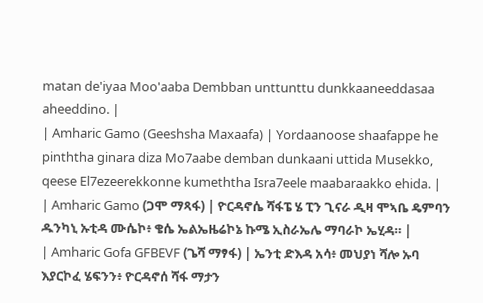matan de'iyaa Moo'aaba Dembban unttunttu dunkkaaneeddasaa aheeddino. |
| Amharic Gamo (Geeshsha Maxaafa) | Yordaanoose shaafappe he pinththa ginara diza Mo7aabe demban dunkaani uttida Musekko, qeese El7ezeerekkonne kumeththa Isra7eele maabaraakko ehida. |
| Amharic Gamo (ጋሞ ማጻፋ) | ዮርዳኖሴ ሻፋፔ ሄ ፒን ጊናራ ዲዛ ሞኣቤ ዴምባን ዱንካኒ ኡቲዳ ሙሴኮ፥ ቄሴ ኤልኤዜሬኮኔ ኩሜ ኢስራኤሌ ማባራኮ ኤሂዳ። |
| Amharic Gofa GFBEVF (ጌሻ ማፃፋ) | ኤንቲ ድእዳ አሳ፥ መህያነ ሻሎ ኡባ እያርኮፈ ሄፍንን፥ ዮርዳኖሰ ሻፋ ማታን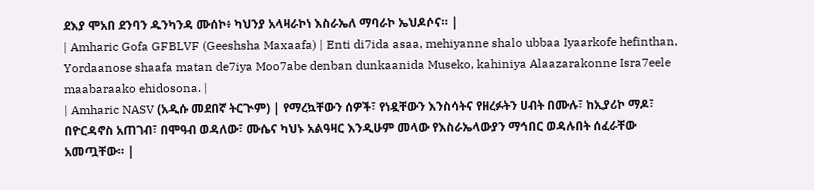ደእያ ሞአበ ደንባን ዱንካንዳ ሙሰኮ፥ ካህንያ አላዛራኮነ እስራኤለ ማባራኮ ኤህዶሶና። |
| Amharic Gofa GFBLVF (Geeshsha Maxaafa) | Enti di7ida asaa, mehiyanne shalo ubbaa Iyaarkofe hefinthan, Yordaanose shaafa matan de7iya Moo7abe denban dunkaanida Museko, kahiniya Alaazarakonne Isra7eele maabaraako ehidosona. |
| Amharic NASV (አዲሱ መደበኛ ትርጒም) | የማረኳቸውን ሰዎች፣ የነዷቸውን እንስሳትና የዘረፉትን ሀብት በሙሉ፣ ከኢያሪኮ ማዶ፣ በዮርዳኖስ አጠገብ፣ በሞዓብ ወዳለው፣ ሙሴና ካህኑ አልዓዛር እንዲሁም መላው የእስራኤላውያን ማኅበር ወዳሉበት ሰፈራቸው አመጧቸው። |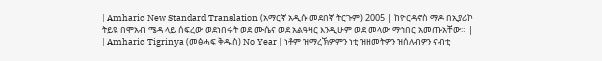| Amharic New Standard Translation (አማርኛ አዲሱ መደበኛ ትርጉም) 2005 | ከዮርዳኖስ ማዶ በኢያሪኮ ትይዩ በሞአብ ሜዳ ላይ ሰፍረው ወደነበሩት ወደ ሙሴና ወደ አልዓዛር እንዲሁም ወደ መላው ማኅበር አመጡአቸው። |
| Amharic Tigrinya (መፅሓፍ ቅዱስ) No Year | ነቶም ዝማረኽዎምን ነቲ ዝዘመትዎን ዝሰለብዎን ናብቲ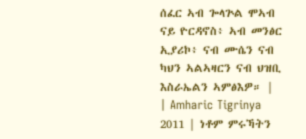ሰፈር ኣብ ጐላጕል ሞኣብ ናይ ዮርዳኖስ፥ ኣብ መንፅር ኢያሪኮ፥ ናብ ሙሴን ናብ ካህን ኣልኣዛርን ናብ ህዝቢ እስራኤልን ኣምፅእዎ። |
| Amharic Tigrinya 2011 | ነቶም ምሩኻትን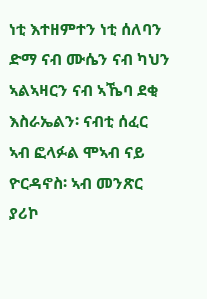ነቲ እተዘምተን ነቲ ሰለባን ድማ ናብ ሙሴን ናብ ካህን ኣልኣዛርን ናብ ኣኼባ ደቂ እስራኤልን፡ ናብቲ ሰፈር ኣብ ፎላፉል ሞኣብ ናይ ዮርዳኖስ፡ ኣብ መንጽር ያሪኮ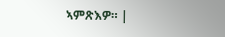ኣምጽእዎ። |